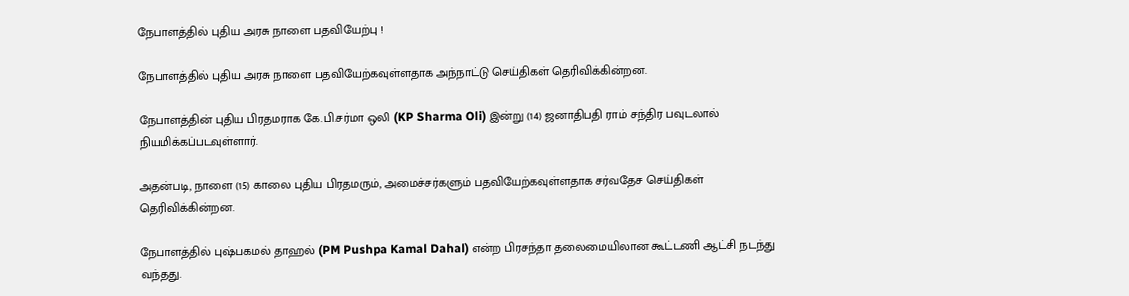நேபாளத்தில் புதிய அரசு நாளை பதவியேற்பு !

நேபாளத்தில் புதிய அரசு நாளை பதவியேற்கவுள்ளதாக அந்நாட்டு செய்திகள் தெரிவிக்கின்றன.

நேபாளத்தின் புதிய பிரதமராக கே.பி.சர்மா ஒலி (KP Sharma Oli) இன்று (14) ஜனாதிபதி ராம் சந்திர பவுடலால் நியமிக்கப்படவுள்ளார்.

அதன்படி, நாளை (15) காலை புதிய பிரதமரும், அமைச்சர்களும் பதவியேற்கவுள்ளதாக சர்வதேச செய்திகள் தெரிவிக்கின்றன.

நேபாளத்தில் புஷ்பகமல் தாஹல் (PM Pushpa Kamal Dahal) என்ற பிரசந்தா தலைமையிலான கூட்டணி ஆட்சி நடந்து வந்தது.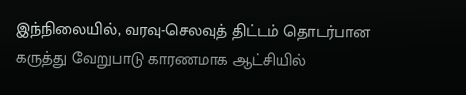இந்நிலையில், வரவு-செலவுத் திட்டம் தொடர்பான கருத்து வேறுபாடு காரணமாக ஆட்சியில்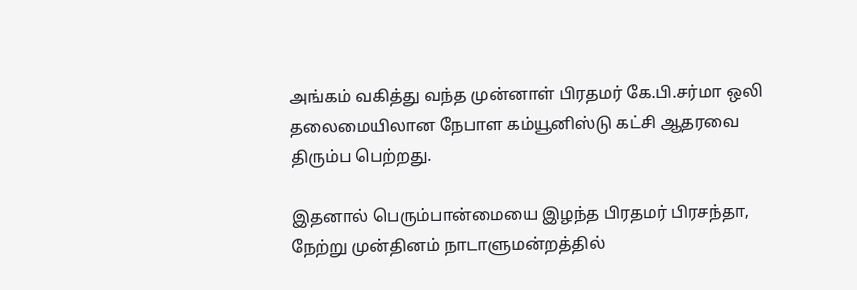அங்கம் வகித்து வந்த முன்னாள் பிரதமர் கே.பி.சர்மா ஒலி தலைமையிலான நேபாள கம்யூனிஸ்டு கட்சி ஆதரவை திரும்ப பெற்றது.

இதனால் பெரும்பான்மையை இழந்த பிரதமர் பிரசந்தா, நேற்று முன்தினம் நாடாளுமன்றத்தில்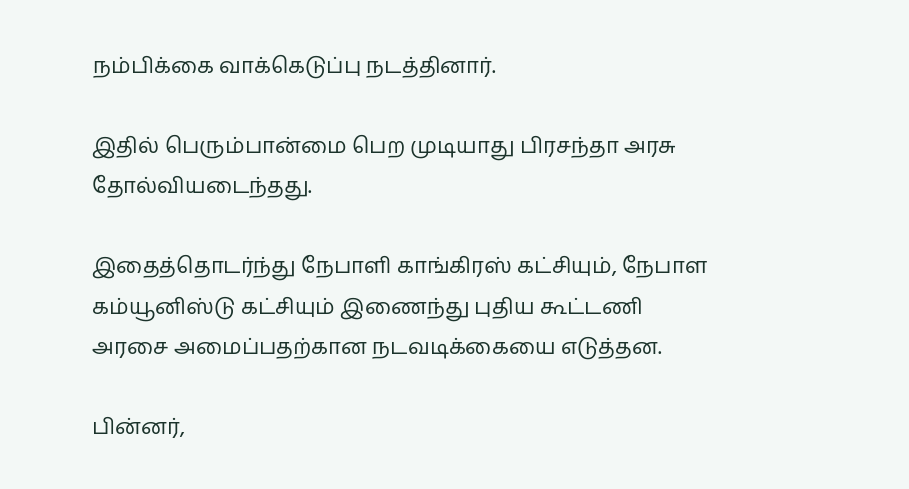நம்பிக்கை வாக்கெடுப்பு நடத்தினார்.

இதில் பெரும்பான்மை பெற முடியாது பிரசந்தா அரசு தோல்வியடைந்தது.

இதைத்தொடர்ந்து நேபாளி காங்கிரஸ் கட்சியும், நேபாள கம்யூனிஸ்டு கட்சியும் இணைந்து புதிய கூட்டணி அரசை அமைப்பதற்கான நடவடிக்கையை எடுத்தன.

பின்னர்,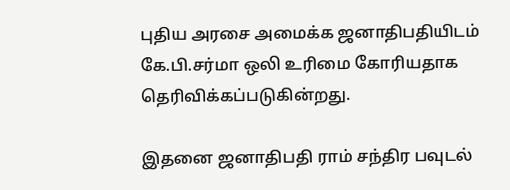புதிய அரசை அமைக்க ஜனாதிபதியிடம் கே.பி.சர்மா ஒலி உரிமை கோரியதாக தெரிவிக்கப்படுகின்றது.

இதனை ஜனாதிபதி ராம் சந்திர பவுடல்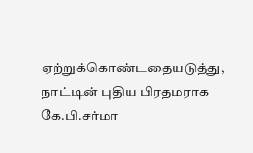ஏற்றுக்கொண்டதையடுத்து, நாட்டின் புதிய பிரதமராக கே.பி.சர்மா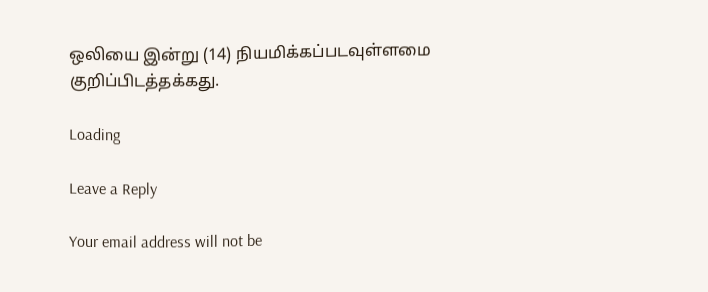ஒலியை இன்று (14) நியமிக்கப்படவுள்ளமை குறிப்பிடத்தக்கது.

Loading

Leave a Reply

Your email address will not be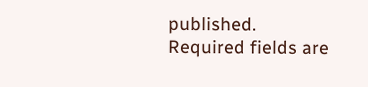published. Required fields are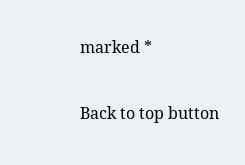marked *

Back to top button